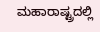ಮಹಾರಾಷ್ಟ್ರದಲ್ಲಿ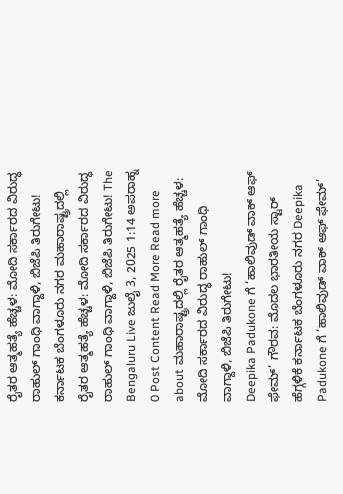ರೈತರ ಆತ್ಮಹತ್ಯೆ ಹೆಚ್ಚಳ: ಮೋದಿ ಸರ್ಕಾರದ ವಿರುದ್ಧ ರಾಹುಲ್ ಗಾಂಧಿ ವಾಗ್ದಾಳಿ, ಬಿಜೆಪಿ ತಿರುಗೇಟು! ಕರ್ನಾಟಕ ಬೆಂಗಳೂರು ನಗರ ಮಹಾರಾಷ್ಟ್ರದಲ್ಲಿ ರೈತರ ಆತ್ಮಹತ್ಯೆ ಹೆಚ್ಚಳ: ಮೋದಿ ಸರ್ಕಾರದ ವಿರುದ್ಧ ರಾಹುಲ್ ಗಾಂಧಿ ವಾಗ್ದಾಳಿ, ಬಿಜೆಪಿ ತಿರುಗೇಟು! The Bengaluru Live ಜುಲೈ 3, 2025 1:14 ಅಪರಾಹ್ನ 0 Post Content Read More Read more about ಮಹಾರಾಷ್ಟ್ರದಲ್ಲಿ ರೈತರ ಆತ್ಮಹತ್ಯೆ ಹೆಚ್ಚಳ: ಮೋದಿ ಸರ್ಕಾರದ ವಿರುದ್ಧ ರಾಹುಲ್ ಗಾಂಧಿ ವಾಗ್ದಾಳಿ, ಬಿಜೆಪಿ ತಿರುಗೇಟು!
Deepika Padukone ಗೆ ‘ಹಾಲಿವುಡ್ ವಾಕ್ ಆಫ್ ಫೇಮ್’ ಗೌರವ: ಮೊದಲ ಭಾರತೀಯ ಸ್ಟಾರ್ ಹೆಗ್ಗಳಿಕೆ ಕರ್ನಾಟಕ ಬೆಂಗಳೂರು ನಗರ Deepika Padukone ಗೆ ‘ಹಾಲಿವುಡ್ ವಾಕ್ ಆಫ್ ಫೇಮ್’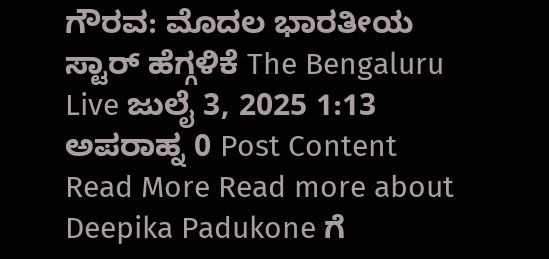ಗೌರವ: ಮೊದಲ ಭಾರತೀಯ ಸ್ಟಾರ್ ಹೆಗ್ಗಳಿಕೆ The Bengaluru Live ಜುಲೈ 3, 2025 1:13 ಅಪರಾಹ್ನ 0 Post Content Read More Read more about Deepika Padukone ಗೆ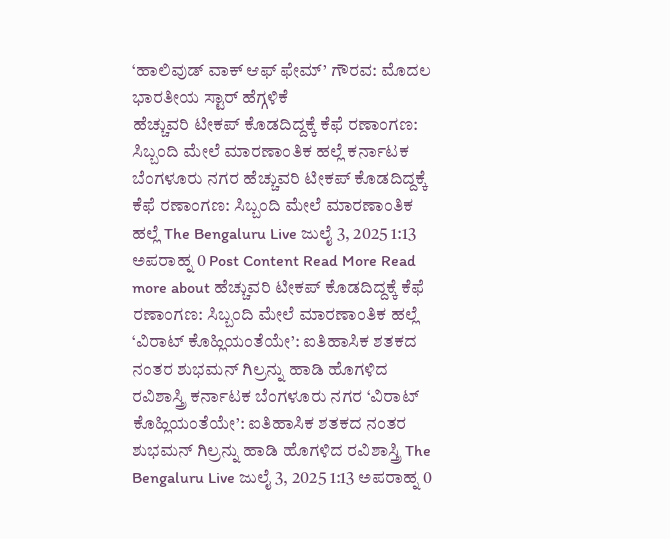‘ಹಾಲಿವುಡ್ ವಾಕ್ ಆಫ್ ಫೇಮ್’ ಗೌರವ: ಮೊದಲ ಭಾರತೀಯ ಸ್ಟಾರ್ ಹೆಗ್ಗಳಿಕೆ
ಹೆಚ್ಚುವರಿ ಟೀಕಪ್ ಕೊಡದಿದ್ದಕ್ಕೆ ಕೆಫೆ ರಣಾಂಗಣ: ಸಿಬ್ಬಂದಿ ಮೇಲೆ ಮಾರಣಾಂತಿಕ ಹಲ್ಲೆ ಕರ್ನಾಟಕ ಬೆಂಗಳೂರು ನಗರ ಹೆಚ್ಚುವರಿ ಟೀಕಪ್ ಕೊಡದಿದ್ದಕ್ಕೆ ಕೆಫೆ ರಣಾಂಗಣ: ಸಿಬ್ಬಂದಿ ಮೇಲೆ ಮಾರಣಾಂತಿಕ ಹಲ್ಲೆ The Bengaluru Live ಜುಲೈ 3, 2025 1:13 ಅಪರಾಹ್ನ 0 Post Content Read More Read more about ಹೆಚ್ಚುವರಿ ಟೀಕಪ್ ಕೊಡದಿದ್ದಕ್ಕೆ ಕೆಫೆ ರಣಾಂಗಣ: ಸಿಬ್ಬಂದಿ ಮೇಲೆ ಮಾರಣಾಂತಿಕ ಹಲ್ಲೆ
‘ವಿರಾಟ್ ಕೊಹ್ಲಿಯಂತೆಯೇ’: ಐತಿಹಾಸಿಕ ಶತಕದ ನಂತರ ಶುಭಮನ್ ಗಿಲ್ರನ್ನು ಹಾಡಿ ಹೊಗಳಿದ ರವಿಶಾಸ್ತ್ರಿ ಕರ್ನಾಟಕ ಬೆಂಗಳೂರು ನಗರ ‘ವಿರಾಟ್ ಕೊಹ್ಲಿಯಂತೆಯೇ’: ಐತಿಹಾಸಿಕ ಶತಕದ ನಂತರ ಶುಭಮನ್ ಗಿಲ್ರನ್ನು ಹಾಡಿ ಹೊಗಳಿದ ರವಿಶಾಸ್ತ್ರಿ The Bengaluru Live ಜುಲೈ 3, 2025 1:13 ಅಪರಾಹ್ನ 0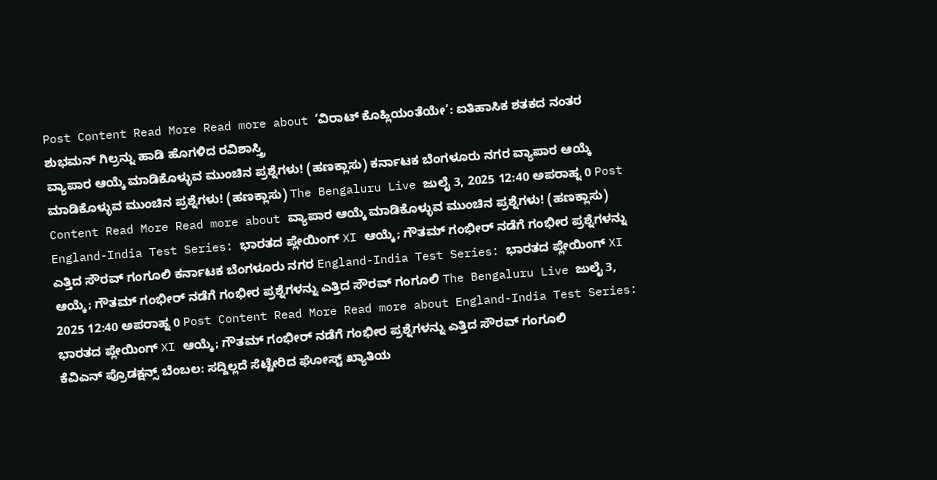Post Content Read More Read more about ‘ವಿರಾಟ್ ಕೊಹ್ಲಿಯಂತೆಯೇ’: ಐತಿಹಾಸಿಕ ಶತಕದ ನಂತರ ಶುಭಮನ್ ಗಿಲ್ರನ್ನು ಹಾಡಿ ಹೊಗಳಿದ ರವಿಶಾಸ್ತ್ರಿ
ವ್ಯಾಪಾರ ಆಯ್ಕೆ ಮಾಡಿಕೊಳ್ಳುವ ಮುಂಚಿನ ಪ್ರಶ್ನೆಗಳು! (ಹಣಕ್ಲಾಸು) ಕರ್ನಾಟಕ ಬೆಂಗಳೂರು ನಗರ ವ್ಯಾಪಾರ ಆಯ್ಕೆ ಮಾಡಿಕೊಳ್ಳುವ ಮುಂಚಿನ ಪ್ರಶ್ನೆಗಳು! (ಹಣಕ್ಲಾಸು) The Bengaluru Live ಜುಲೈ 3, 2025 12:40 ಅಪರಾಹ್ನ 0 Post Content Read More Read more about ವ್ಯಾಪಾರ ಆಯ್ಕೆ ಮಾಡಿಕೊಳ್ಳುವ ಮುಂಚಿನ ಪ್ರಶ್ನೆಗಳು! (ಹಣಕ್ಲಾಸು)
England-India Test Series: ಭಾರತದ ಪ್ಲೇಯಿಂಗ್ XI ಆಯ್ಕೆ; ಗೌತಮ್ ಗಂಭೀರ್ ನಡೆಗೆ ಗಂಭೀರ ಪ್ರಶ್ನೆಗಳನ್ನು ಎತ್ತಿದ ಸೌರವ್ ಗಂಗೂಲಿ ಕರ್ನಾಟಕ ಬೆಂಗಳೂರು ನಗರ England-India Test Series: ಭಾರತದ ಪ್ಲೇಯಿಂಗ್ XI ಆಯ್ಕೆ; ಗೌತಮ್ ಗಂಭೀರ್ ನಡೆಗೆ ಗಂಭೀರ ಪ್ರಶ್ನೆಗಳನ್ನು ಎತ್ತಿದ ಸೌರವ್ ಗಂಗೂಲಿ The Bengaluru Live ಜುಲೈ 3, 2025 12:40 ಅಪರಾಹ್ನ 0 Post Content Read More Read more about England-India Test Series: ಭಾರತದ ಪ್ಲೇಯಿಂಗ್ XI ಆಯ್ಕೆ; ಗೌತಮ್ ಗಂಭೀರ್ ನಡೆಗೆ ಗಂಭೀರ ಪ್ರಶ್ನೆಗಳನ್ನು ಎತ್ತಿದ ಸೌರವ್ ಗಂಗೂಲಿ
ಕೆವಿಎನ್ ಪ್ರೊಡಕ್ಷನ್ಸ್ ಬೆಂಬಲ: ಸದ್ದಿಲ್ಲದೆ ಸೆಟ್ಟೇರಿದ ಘೋಸ್ಟ್ ಖ್ಯಾತಿಯ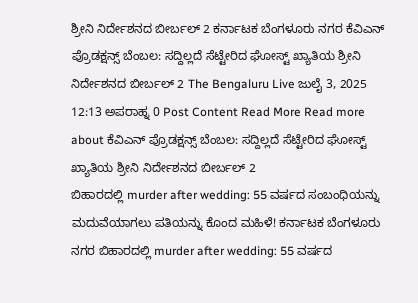ಶ್ರೀನಿ ನಿರ್ದೇಶನದ ಬೀರ್ಬಲ್ 2 ಕರ್ನಾಟಕ ಬೆಂಗಳೂರು ನಗರ ಕೆವಿಎನ್ ಪ್ರೊಡಕ್ಷನ್ಸ್ ಬೆಂಬಲ: ಸದ್ದಿಲ್ಲದೆ ಸೆಟ್ಟೇರಿದ ಘೋಸ್ಟ್ ಖ್ಯಾತಿಯ ಶ್ರೀನಿ ನಿರ್ದೇಶನದ ಬೀರ್ಬಲ್ 2 The Bengaluru Live ಜುಲೈ 3, 2025 12:13 ಅಪರಾಹ್ನ 0 Post Content Read More Read more about ಕೆವಿಎನ್ ಪ್ರೊಡಕ್ಷನ್ಸ್ ಬೆಂಬಲ: ಸದ್ದಿಲ್ಲದೆ ಸೆಟ್ಟೇರಿದ ಘೋಸ್ಟ್ ಖ್ಯಾತಿಯ ಶ್ರೀನಿ ನಿರ್ದೇಶನದ ಬೀರ್ಬಲ್ 2
ಬಿಹಾರದಲ್ಲಿ murder after wedding: 55 ವರ್ಷದ ಸಂಬಂಧಿಯನ್ನು ಮದುವೆಯಾಗಲು ಪತಿಯನ್ನು ಕೊಂದ ಮಹಿಳೆ! ಕರ್ನಾಟಕ ಬೆಂಗಳೂರು ನಗರ ಬಿಹಾರದಲ್ಲಿ murder after wedding: 55 ವರ್ಷದ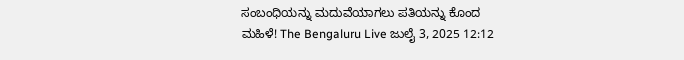ಸಂಬಂಧಿಯನ್ನು ಮದುವೆಯಾಗಲು ಪತಿಯನ್ನು ಕೊಂದ ಮಹಿಳೆ! The Bengaluru Live ಜುಲೈ 3, 2025 12:12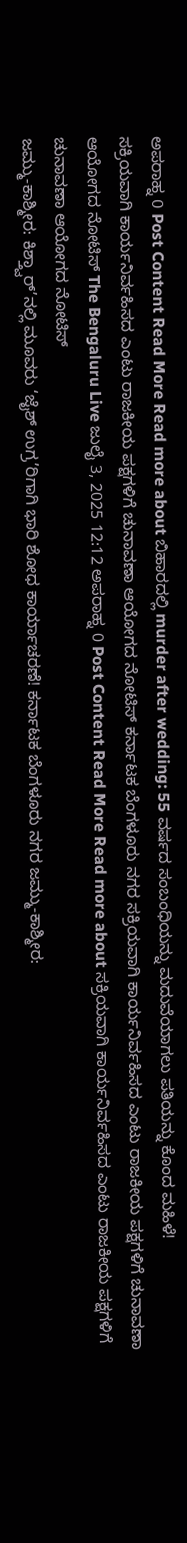ಅಪರಾಹ್ನ 0 Post Content Read More Read more about ಬಿಹಾರದಲ್ಲಿ murder after wedding: 55 ವರ್ಷದ ಸಂಬಂಧಿಯನ್ನು ಮದುವೆಯಾಗಲು ಪತಿಯನ್ನು ಕೊಂದ ಮಹಿಳೆ!
ಸಕ್ರಿಯವಾಗಿ ಕಾರ್ಯನಿರ್ವಹಿಸದ ಎಂಟು ರಾಜಕೀಯ ಪಕ್ಷಗಳಿಗೆ ಚುನಾವಣಾ ಆಯೋಗದ ನೋಟಿಸ್ ಕರ್ನಾಟಕ ಬೆಂಗಳೂರು ನಗರ ಸಕ್ರಿಯವಾಗಿ ಕಾರ್ಯನಿರ್ವಹಿಸದ ಎಂಟು ರಾಜಕೀಯ ಪಕ್ಷಗಳಿಗೆ ಚುನಾವಣಾ ಆಯೋಗದ ನೋಟಿಸ್ The Bengaluru Live ಜುಲೈ 3, 2025 12:12 ಅಪರಾಹ್ನ 0 Post Content Read More Read more about ಸಕ್ರಿಯವಾಗಿ ಕಾರ್ಯನಿರ್ವಹಿಸದ ಎಂಟು ರಾಜಕೀಯ ಪಕ್ಷಗಳಿಗೆ ಚುನಾವಣಾ ಆಯೋಗದ ನೋಟಿಸ್
ಜಮ್ಮು-ಕಾಶ್ಮೀರ: ಕಿಶ್ತ್ವಾರ್’ನಲ್ಲಿ ಮೂವರು ‘ಜೈಶ್ ಉಗ್ರ’ರಿಗಾಗಿ ಭಾರಿ ಶೋಧ ಕಾರ್ಯಾಚರಣೆ! ಕರ್ನಾಟಕ ಬೆಂಗಳೂರು ನಗರ ಜಮ್ಮು-ಕಾಶ್ಮೀರ: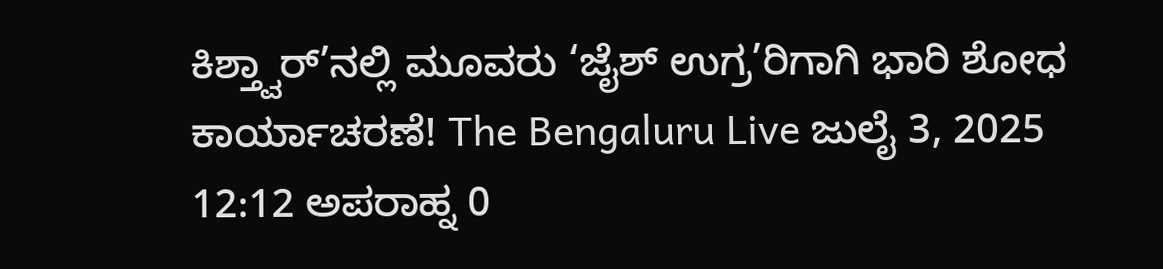ಕಿಶ್ತ್ವಾರ್’ನಲ್ಲಿ ಮೂವರು ‘ಜೈಶ್ ಉಗ್ರ’ರಿಗಾಗಿ ಭಾರಿ ಶೋಧ ಕಾರ್ಯಾಚರಣೆ! The Bengaluru Live ಜುಲೈ 3, 2025 12:12 ಅಪರಾಹ್ನ 0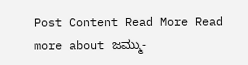Post Content Read More Read more about ಜಮ್ಮು-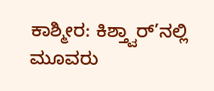ಕಾಶ್ಮೀರ: ಕಿಶ್ತ್ವಾರ್’ನಲ್ಲಿ ಮೂವರು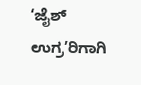‘ಜೈಶ್ ಉಗ್ರ’ರಿಗಾಗಿ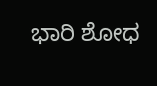ಭಾರಿ ಶೋಧ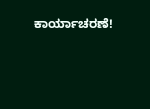ಕಾರ್ಯಾಚರಣೆ!